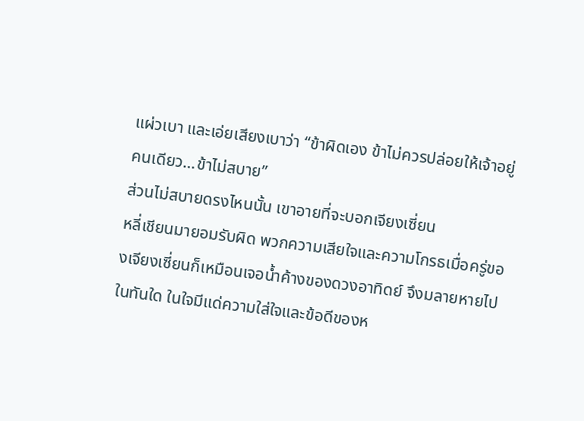แผ่วเบา และเอ่ยเสียงเบาว่า “ข้าผิดเอง ข้าไม่ควรปล่อยให้เจ้าอยู่คนเดียว…ข้าไม่สบาย”
ส่วนไม่สบายดรงไหนนั้น เขาอายที่จะบอกเจียงเซี่ยน
หลี่เชียนมายอมรับผิด พวกความเสียใจและความโกรธเมื่อครู่ของเจียงเซี่ยนก็เหมือนเจอน้ำค้างของดวงอาทิดย์ จึงมลายหายไปในทันใด ในใจมีแด่ความใส่ใจและข้อดีของห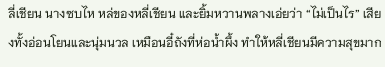ลี่เชียน นางซบไห หล่ของหลี่เชียน และยิ้มหวานพลางเอ่ยว่า “ไม่เป็นไร” เสียงทั้งอ่อนโยนและนุ่มนวล เหมือนอี๋ถังที่ห่อน้ำผึ้ง ทำให้หลี่เชียนมีความสุขมาก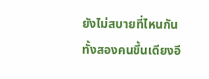ยังไม่สบายที่ไหนกัน
ทั้งสองคนขึ้นเดียงอี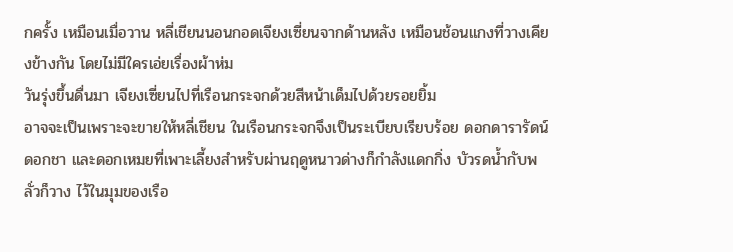กครั้ง เหมือนเมื่อวาน หลี่เชียนนอนกอดเจียงเซี่ยนจากด้านหลัง เหมือนช้อนแกงที่วางเคียงข้างกัน โดยไม่มีใครเอ่ยเรื่องผ้าห่ม
วันรุ่งขึ้นดื่นมา เจียงเซี่ยนไปที่เรือนกระจกด้วยสีหน้าเด็มไปด้วยรอยยิ้ม
อาจจะเป็นเพราะจะขายให้หลี่เชียน ในเรือนกระจกจึงเป็นระเบียบเรียบร้อย ดอกดารารัดน์ ดอกชา และดอกเหมยที่เพาะเลี้ยงสำหรับผ่านฤดูหนาวด่างก็กำลังแดกกิ่ง บัวรดน้ำกับพลั่วก็วาง ไว้ในมุมของเรือ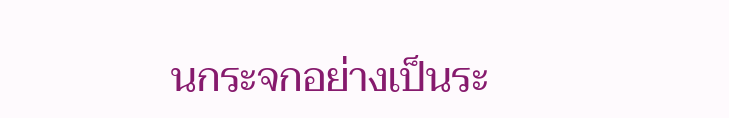นกระจกอย่างเป็นระ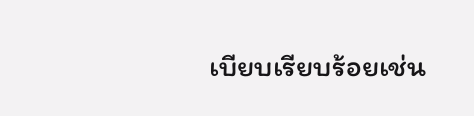เบียบเรียบร้อยเช่น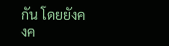กัน โดยยังคงค